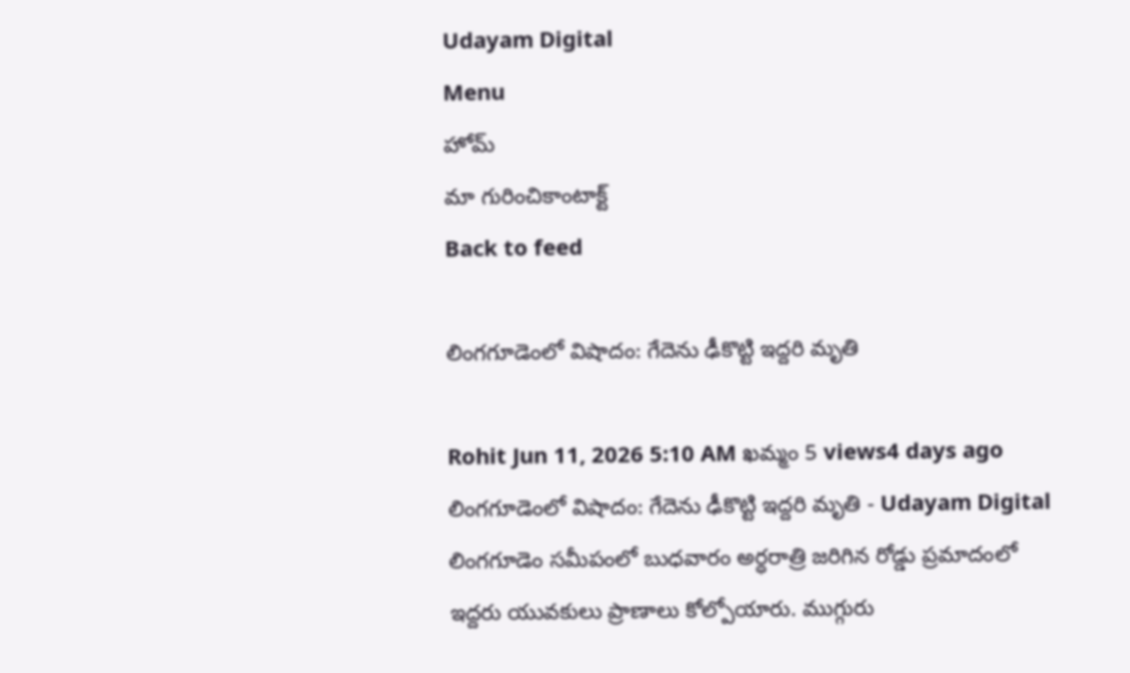Udayam Digital
Menu
హోమ్
మా గురించికాంటాక్ట్
Back to feed

లింగగూడెంలో విషాదం: గేదెను ఢీకొట్టి ఇద్దరి మృతి

Rohit Jun 11, 2026 5:10 AM ఖమ్మం 5 views4 days ago
లింగగూడెంలో విషాదం: గేదెను ఢీకొట్టి ఇద్దరి మృతి - Udayam Digital
లింగగూడెం సమీపంలో బుధవారం అర్ధరాత్రి జరిగిన రోడ్డు ప్రమాదంలో ఇద్దరు యువకులు ప్రాణాలు కోల్పోయారు. ముగ్గురు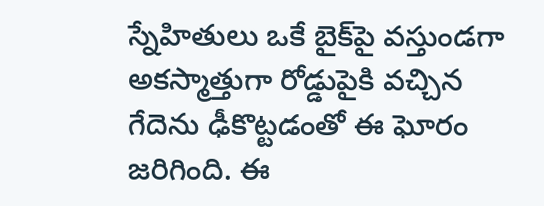స్నేహితులు ఒకే బైక్‌పై వస్తుండగా అకస్మాత్తుగా రోడ్డుపైకి వచ్చిన గేదెను ఢీకొట్టడంతో ఈ ఘోరం జరిగింది. ఈ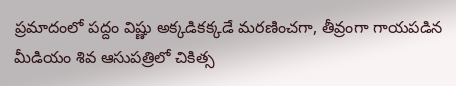ప్రమాదంలో పద్దం విష్ణు అక్కడికక్కడే మరణించగా, తీవ్రంగా గాయపడిన మీడియం శివ ఆసుపత్రిలో చికిత్స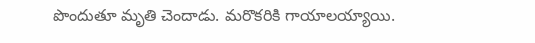పొందుతూ మృతి చెందాడు. మరొకరికి గాయాలయ్యాయి.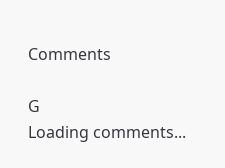Comments

G
Loading comments...